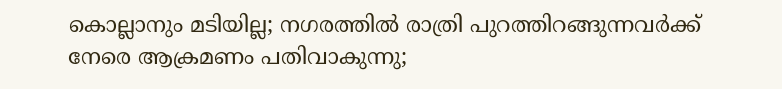കൊല്ലാനും മടിയില്ല; നഗരത്തിൽ രാത്രി പുറത്തിറങ്ങുന്നവർക്ക് നേരെ ആക്രമണം പതിവാകുന്നു;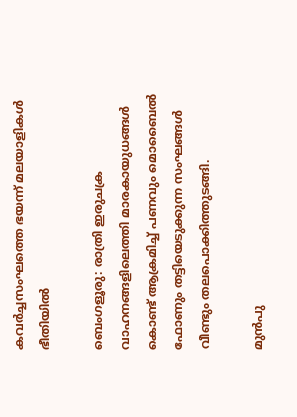കവർച്ചസംഘത്തെ ഭയന്ന് മലയാളികൾ ഭീതിയിൽ

ബെംഗളൂരു: രാത്രി ഇരുചക്ര വാഹനങ്ങളിലെത്തി മാരകായുധങ്ങൾ കൊണ്ട് ആക്രമിച്ച് പണവും മൊബൈൽ ഫോണും തട്ടിയെടുക്കുന്ന സംഘങ്ങൾ വീണ്ടും തലപൊക്കിത്തുടങ്ങി.

മുൻപു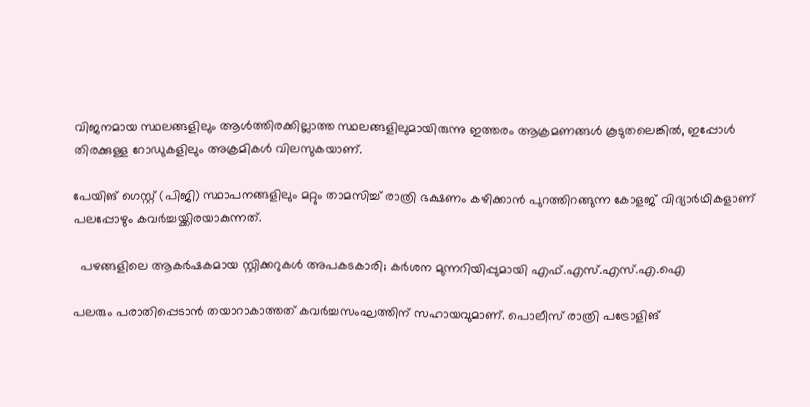വിജനമായ സ്ഥലങ്ങളിലും ആൾത്തിരക്കില്ലാത്ത സ്ഥലങ്ങളിലുമായിരുന്നു ഇത്തരം ആക്രമണങ്ങൾ കൂടുതലെങ്കിൽ, ഇപ്പോൾ തിരക്കുള്ള റോഡുകളിലും അക്രമികൾ വിലസുകയാണ്.

പേയിങ് ഗെസ്റ്റ് (പിജി) സ്ഥാപനങ്ങളിലും മറ്റും താമസിച്ച് രാത്രി ഭക്ഷണം കഴിക്കാൻ പുറത്തിറങ്ങുന്ന കോളജ് വിദ്യാർഥികളാണ് പലപ്പോഴും കവർച്ചയ്ക്കിരയാകുന്ന‍ത്.

  പഴങ്ങളിലെ ആകർഷകമായ സ്റ്റിക്കറുകൾ അപകടകാരി; കർശന മുന്നറിയിപ്പുമായി എഫ്.എസ്.എസ്.എ.ഐ

പലരും പരാതിപ്പെടാൻ തയാറാകാത്തത് കവർച്ചസംഘത്തിന് സഹായവുമാണ്. പൊലീസ് രാത്രി പട്രോളിങ്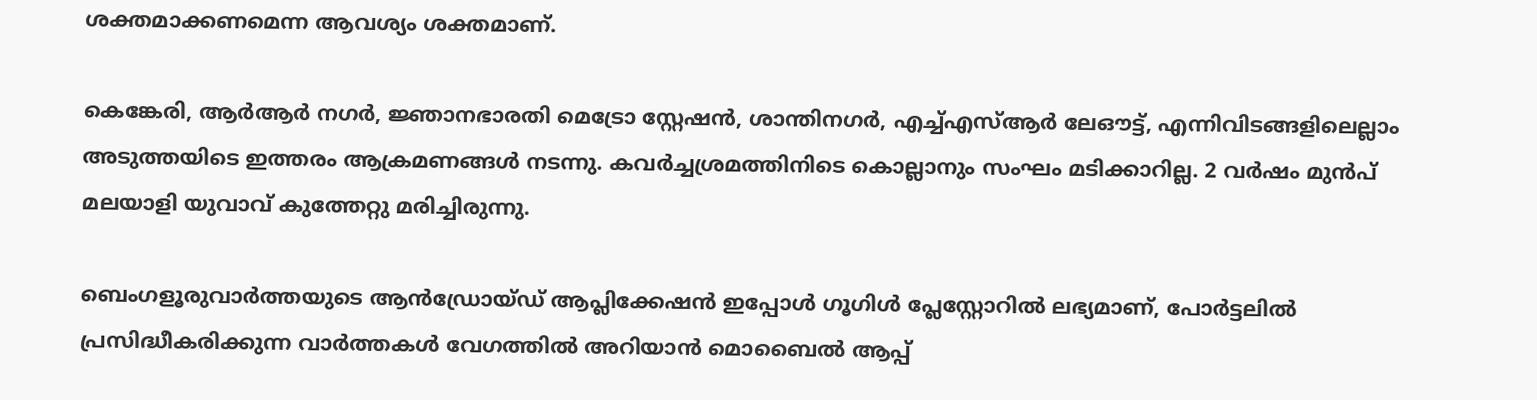ശക്തമാക്കണമെന്ന ആവശ്യം ശക്തമാണ്.

കെങ്കേരി, ആർആർ നഗർ, ജ്ഞാനഭാരതി മെട്രോ സ്റ്റേഷൻ, ശാന്തിനഗർ, എച്ച്എസ്ആർ ലേഔട്ട്, എന്നിവിടങ്ങളിലെല്ലാം അടുത്തയിടെ ഇത്തരം ആക്രമണങ്ങൾ നടന്നു. കവർച്ചശ്രമത്തിനിടെ കൊല്ലാനും സംഘം മടിക്കാറില്ല. 2 വർഷം മുൻപ് മലയാളി യുവാവ് കുത്തേറ്റു മരിച്ചിരുന്നു.

ബെംഗളൂരുവാർത്തയുടെ ആൻഡ്രോയ്ഡ് ആപ്ലിക്കേഷൻ ഇപ്പോൾ ഗൂഗിൾ പ്ലേസ്റ്റോറിൽ ലഭ്യമാണ്, പോർട്ടലിൽ പ്രസിദ്ധീകരിക്കുന്ന വാർത്തകൾ വേഗത്തിൽ അറിയാൻ മൊബൈൽ ആപ്പ്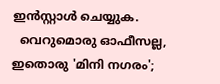ഇൻസ്റ്റാൾ ചെയ്യുക.
  വെറുമൊരു ഓഫീസല്ല, ഇതൊരു 'മിനി നഗരം';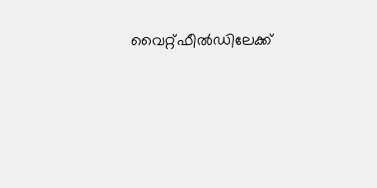വൈറ്റ്ഫീൽഡിലേക്ക്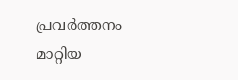പ്രവർത്തനം മാറ്റിയ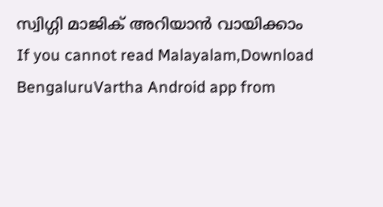സ്വിഗ്ഗി മാജിക് അറിയാൻ വായിക്കാം
If you cannot read Malayalam,Download BengaluruVartha Android app from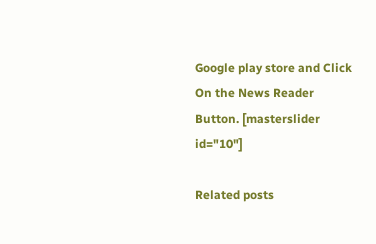Google play store and Click On the News Reader Button. [masterslider id="10"]

Related posts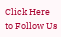Click Here to Follow Us